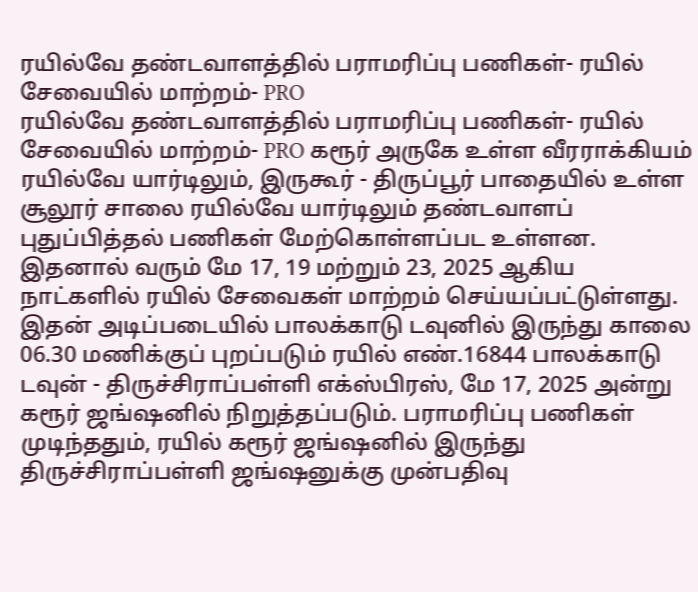ரயில்வே தண்டவாளத்தில் பராமரிப்பு பணிகள்- ரயில் சேவையில் மாற்றம்- PRO
ரயில்வே தண்டவாளத்தில் பராமரிப்பு பணிகள்- ரயில் சேவையில் மாற்றம்- PRO கரூர் அருகே உள்ள வீரராக்கியம் ரயில்வே யார்டிலும், இருகூர் - திருப்பூர் பாதையில் உள்ள சூலூர் சாலை ரயில்வே யார்டிலும் தண்டவாளப் புதுப்பித்தல் பணிகள் மேற்கொள்ளப்பட உள்ளன. இதனால் வரும் மே 17, 19 மற்றும் 23, 2025 ஆகிய நாட்களில் ரயில் சேவைகள் மாற்றம் செய்யப்பட்டுள்ளது. இதன் அடிப்படையில் பாலக்காடு டவுனில் இருந்து காலை 06.30 மணிக்குப் புறப்படும் ரயில் எண்.16844 பாலக்காடு டவுன் - திருச்சிராப்பள்ளி எக்ஸ்பிரஸ், மே 17, 2025 அன்று கரூர் ஜங்ஷனில் நிறுத்தப்படும். பராமரிப்பு பணிகள் முடிந்ததும், ரயில் கரூர் ஜங்ஷனில் இருந்து திருச்சிராப்பள்ளி ஜங்ஷனுக்கு முன்பதிவு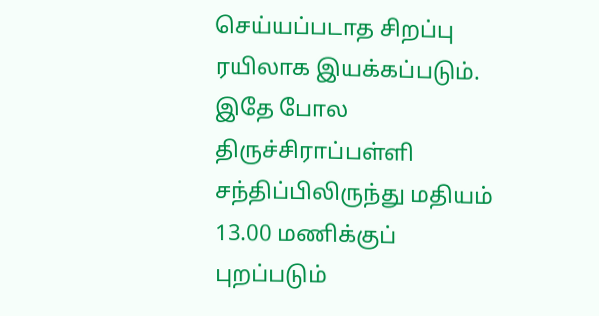செய்யப்படாத சிறப்பு ரயிலாக இயக்கப்படும். இதே போல திருச்சிராப்பள்ளி சந்திப்பிலிருந்து மதியம் 13.00 மணிக்குப் புறப்படும்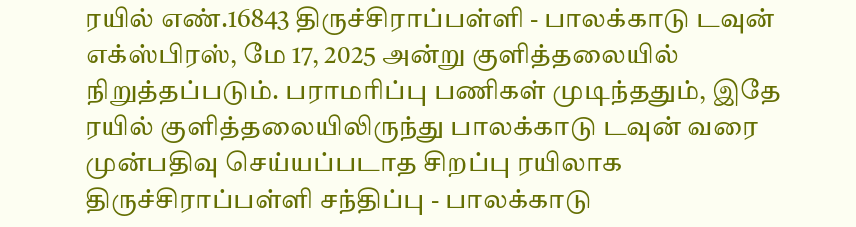ரயில் எண்.16843 திருச்சிராப்பள்ளி - பாலக்காடு டவுன் எக்ஸ்பிரஸ், மே 17, 2025 அன்று குளித்தலையில் நிறுத்தப்படும். பராமரிப்பு பணிகள் முடிந்ததும், இதே ரயில் குளித்தலையிலிருந்து பாலக்காடு டவுன் வரை முன்பதிவு செய்யப்படாத சிறப்பு ரயிலாக திருச்சிராப்பள்ளி சந்திப்பு - பாலக்காடு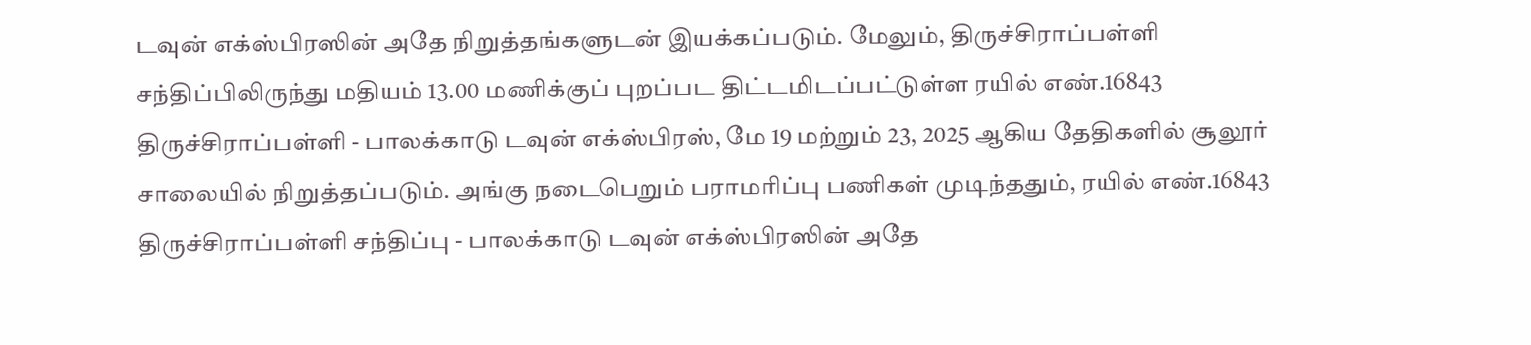டவுன் எக்ஸ்பிரஸின் அதே நிறுத்தங்களுடன் இயக்கப்படும். மேலும், திருச்சிராப்பள்ளி சந்திப்பிலிருந்து மதியம் 13.00 மணிக்குப் புறப்பட திட்டமிடப்பட்டுள்ள ரயில் எண்.16843 திருச்சிராப்பள்ளி - பாலக்காடு டவுன் எக்ஸ்பிரஸ், மே 19 மற்றும் 23, 2025 ஆகிய தேதிகளில் சூலூர் சாலையில் நிறுத்தப்படும். அங்கு நடைபெறும் பராமரிப்பு பணிகள் முடிந்ததும், ரயில் எண்.16843 திருச்சிராப்பள்ளி சந்திப்பு - பாலக்காடு டவுன் எக்ஸ்பிரஸின் அதே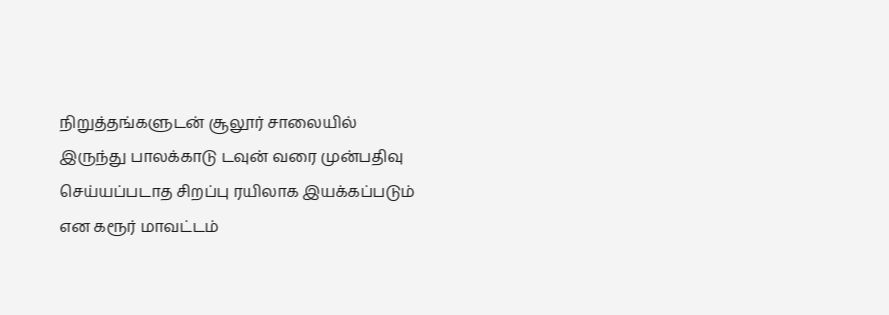நிறுத்தங்களுடன் சூலூர் சாலையில் இருந்து பாலக்காடு டவுன் வரை முன்பதிவு செய்யப்படாத சிறப்பு ரயிலாக இயக்கப்படும் என கரூர் மாவட்டம்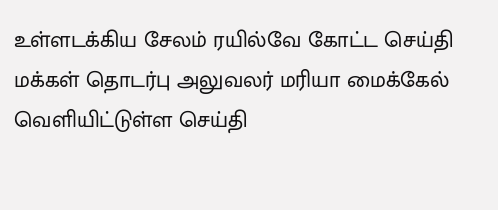உள்ளடக்கிய சேலம் ரயில்வே கோட்ட செய்தி மக்கள் தொடர்பு அலுவலர் மரியா மைக்கேல் வெளியிட்டுள்ள செய்தி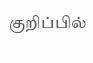குறிப்பில்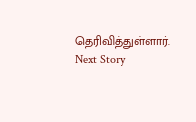தெரிவித்துள்ளார்.
Next Story